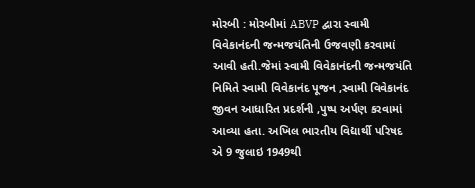મોરબી : મોરબીમાં ABVP દ્વારા સ્વામી વિવેકાનંદની જન્મજયંતિની ઉજવણી કરવામાં આવી હતી.જેમાં સ્વામી વિવેકાનંદની જન્મજયંતિ નિમિતે સ્વામી વિવેકાનંદ પૂજન ,સ્વામી વિવેકાનંદ જીવન આધારિત પ્રદર્શની ,પુષ્પ અર્પણ કરવામાં આવ્યા હતા. અખિલ ભારતીય વિદ્યાર્થી પરિષદ એ 9 જુલાઇ 1949થી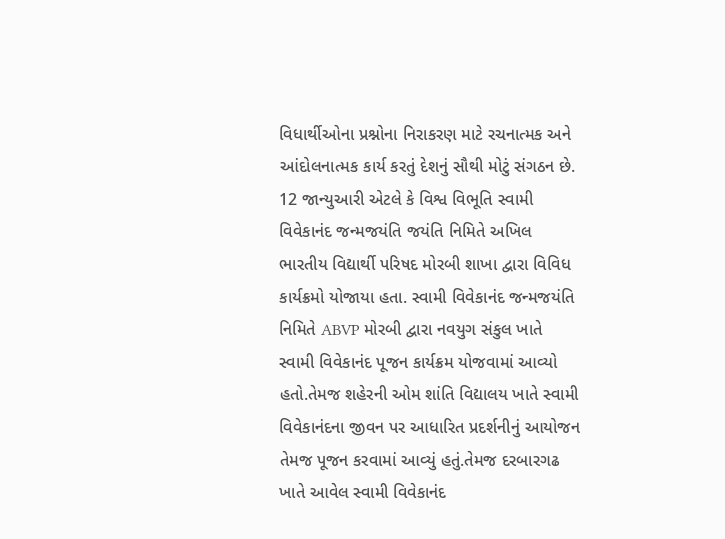વિધાર્થીઓના પ્રશ્નોના નિરાકરણ માટે રચનાત્મક અને આંદોલનાત્મક કાર્ય કરતું દેશનું સૌથી મોટું સંગઠન છે. 12 જાન્યુઆરી એટલે કે વિશ્વ વિભૂતિ સ્વામી વિવેકાનંદ જન્મજયંતિ જયંતિ નિમિતે અખિલ ભારતીય વિદ્યાર્થી પરિષદ મોરબી શાખા દ્વારા વિવિધ કાર્યક્રમો યોજાયા હતા. સ્વામી વિવેકાનંદ જન્મજયંતિ નિમિતે ABVP મોરબી દ્વારા નવયુગ સંકુલ ખાતે સ્વામી વિવેકાનંદ પૂજન કાર્યક્રમ યોજવામાં આવ્યો હતો.તેમજ શહેરની ઓમ શાંતિ વિદ્યાલય ખાતે સ્વામી વિવેકાનંદના જીવન પર આધારિત પ્રદર્શનીનું આયોજન તેમજ પૂજન કરવામાં આવ્યું હતું.તેમજ દરબારગઢ ખાતે આવેલ સ્વામી વિવેકાનંદ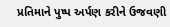પ્રતિમાને પુષ્પ અર્પણ કરીને ઉજવણી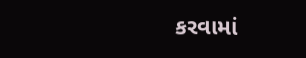કરવામાં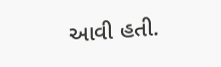આવી હતી.